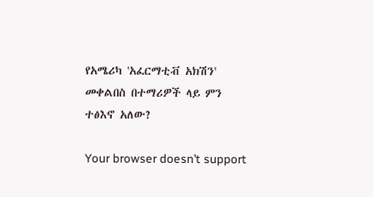የአሜሪካ 'አፈርማቲቭ አክሽን' መቀልበስ በተማሪዎች ላይ ምን ተፅእኖ አለው?

Your browser doesn’t support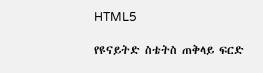HTML5

የዩናይትድ ስቴትስ ጠቅላይ ፍርድ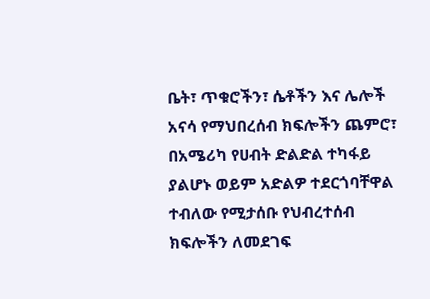ቤት፣ ጥቁሮችን፣ ሴቶችን እና ሌሎች አናሳ የማህበረሰብ ክፍሎችን ጨምሮ፣ በአሜሪካ የሀብት ድልድል ተካፋይ ያልሆኑ ወይም አድልዎ ተደርጎባቸዋል ተብለው የሚታሰቡ የህብረተሰብ ክፍሎችን ለመደገፍ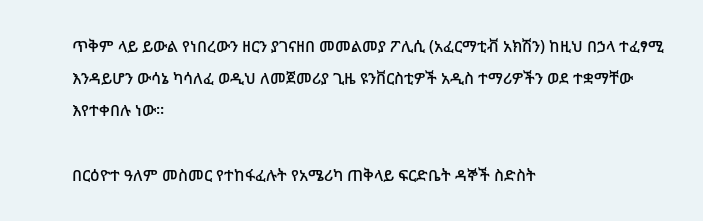ጥቅም ላይ ይውል የነበረውን ዘርን ያገናዘበ መመልመያ ፖሊሲ (አፈርማቲቭ አክሽን) ከዚህ በኃላ ተፈፃሚ እንዳይሆን ውሳኔ ካሳለፈ ወዲህ ለመጀመሪያ ጊዜ ዩንቨርስቲዎች አዲስ ተማሪዎችን ወደ ተቋማቸው እየተቀበሉ ነው።

በርዕዮተ ዓለም መስመር የተከፋፈሉት የአሜሪካ ጠቅላይ ፍርድቤት ዳኞች ስድስት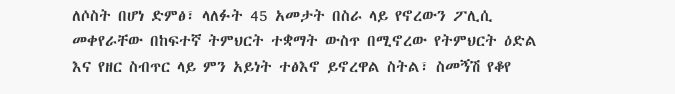ለሶስት በሆነ ድምፅ፣ ላለፉት 45 አመታት በስራ ላይ የኖረውን ፖሊሲ መቀየራቸው በከፍተኛ ትምህርት ተቋማት ውስጥ በሚኖረው የትምህርት ዕድል እና የዘር ስብጥር ላይ ምን አይነት ተፅእኖ ይኖረዋል ስትል፣ ስመኝሽ የቆየ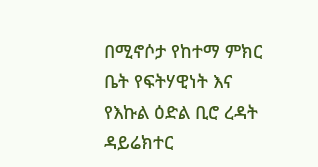በሚኖሶታ የከተማ ምክር ቤት የፍትሃዊነት እና የእኩል ዕድል ቢሮ ረዳት ዳይሬክተር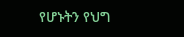የሆኑትን የህግ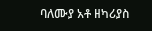ባለሙያ አቶ ዘካሪያስ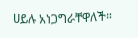ሀይሉ አነጋግራቸዋለች።